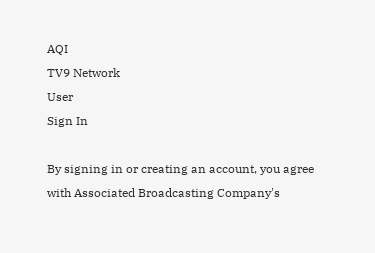AQI
TV9 Network
User
Sign In

By signing in or creating an account, you agree with Associated Broadcasting Company's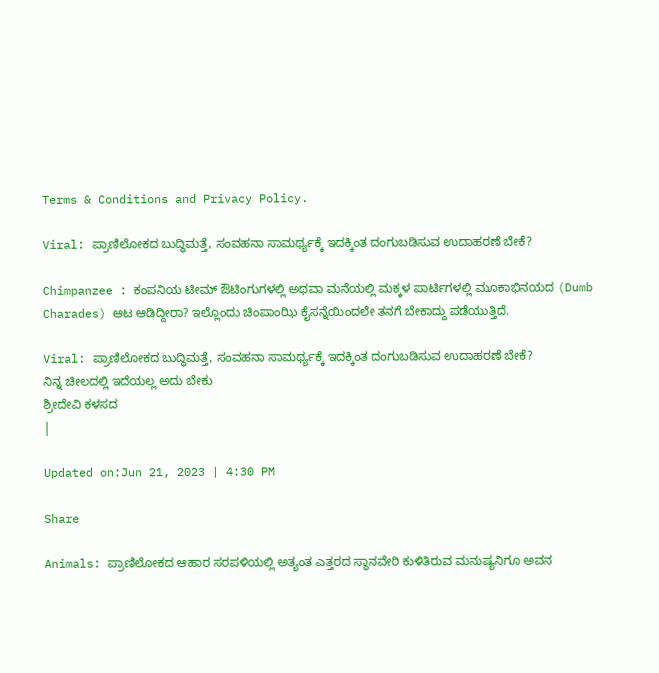Terms & Conditions and Privacy Policy.

Viral: ಪ್ರಾಣಿಲೋಕದ ಬುದ್ಧಿಮತ್ತೆ, ಸಂವಹನಾ ಸಾಮರ್ಥ್ಯಕ್ಕೆ ಇದಕ್ಕಿಂತ ದಂಗುಬಡಿಸುವ ಉದಾಹರಣೆ ಬೇಕೆ?

Chimpanzee : ಕಂಪನಿಯ ಟೀಮ್ ಔಟಿಂಗುಗಳಲ್ಲಿ ಅಥವಾ ಮನೆಯಲ್ಲಿ ಮಕ್ಕಳ ಪಾರ್ಟಿಗಳಲ್ಲಿ ಮೂಕಾಭಿನಯದ (Dumb Charades) ಆಟ ಆಡಿದ್ದೀರಾ? ಇಲ್ಲೊಂದು ಚಿಂಪಾಂಝಿ ಕೈಸನ್ನೆಯಿಂದಲೇ ತನಗೆ ಬೇಕಾದ್ದು ಪಡೆಯುತ್ತಿದೆ.

Viral: ಪ್ರಾಣಿಲೋಕದ ಬುದ್ಧಿಮತ್ತೆ, ಸಂವಹನಾ ಸಾಮರ್ಥ್ಯಕ್ಕೆ ಇದಕ್ಕಿಂತ ದಂಗುಬಡಿಸುವ ಉದಾಹರಣೆ ಬೇಕೆ?
ನಿನ್ನ ಚೀಲದಲ್ಲಿ ಇದೆಯಲ್ಲ ಅದು ಬೇಕು
ಶ್ರೀದೇವಿ ಕಳಸದ
|

Updated on:Jun 21, 2023 | 4:30 PM

Share

Animals: ಪ್ರಾಣಿಲೋಕದ ಆಹಾರ ಸರಪಳಿಯಲ್ಲಿ ಅತ್ಯಂತ ಎತ್ತರದ ಸ್ಥಾನವೇರಿ ಕುಳಿತಿರುವ ಮನುಷ್ಯನಿಗೂ ಅವನ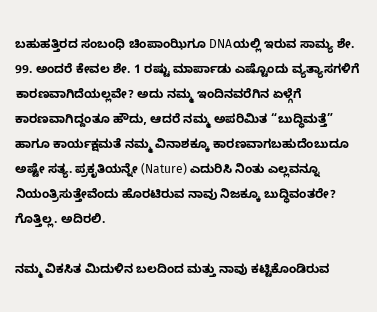ಬಹುಹತ್ತಿರದ ಸಂಬಂಧಿ ಚಿಂಪಾಂಝಿಗೂ DNAಯಲ್ಲಿ ಇರುವ ಸಾಮ್ಯ ಶೇ. 99. ಅಂದರೆ ಕೇವಲ ಶೇ. 1 ರಷ್ಟು ಮಾರ್ಪಾಡು ಎಷ್ಟೊಂದು ವ್ಯತ್ಯಾಸಗಳಿಗೆ ಕಾರಣವಾಗಿದೆಯಲ್ಲವೇ? ಅದು ನಮ್ಮ ಇಂದಿನವರೆಗಿನ ಏಳ್ಗೆಗೆ ಕಾರಣವಾಗಿದ್ದಂತೂ ಹೌದು, ಆದರೆ ನಮ್ಮ ಅಪರಿಮಿತ “ಬುದ್ಧಿಮತ್ತೆ” ಹಾಗೂ ಕಾರ್ಯಕ್ಷಮತೆ ನಮ್ಮ ವಿನಾಶಕ್ಕೂ ಕಾರಣವಾಗಬಹುದೆಂಬುದೂ ಅಷ್ಟೇ ಸತ್ಯ. ಪ್ರಕೃತಿಯನ್ನೇ (Nature) ಎದುರಿಸಿ ನಿಂತು ಎಲ್ಲವನ್ನೂ ನಿಯಂತ್ರಿಸುತ್ತೇವೆಂದು ಹೊರಟಿರುವ ನಾವು ನಿಜಕ್ಕೂ ಬುದ್ಧಿವಂತರೇ? ಗೊತ್ತಿಲ್ಲ. ಅದಿರಲಿ.

ನಮ್ಮ ವಿಕಸಿತ ಮಿದುಳಿನ ಬಲದಿಂದ ಮತ್ತು ನಾವು ಕಟ್ಟಿಕೊಂಡಿರುವ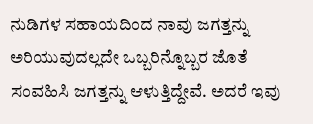ನುಡಿಗಳ ಸಹಾಯದಿಂದ ನಾವು ಜಗತ್ತನ್ನು ಅರಿಯುವುದಲ್ಲದೇ ಒಬ್ಬರಿನ್ನೊಬ್ಬರ ಜೊತೆ ಸಂವಹಿಸಿ ಜಗತ್ತನ್ನು ಆಳುತ್ತಿದ್ದೇವೆ. ಅದರೆ ಇವು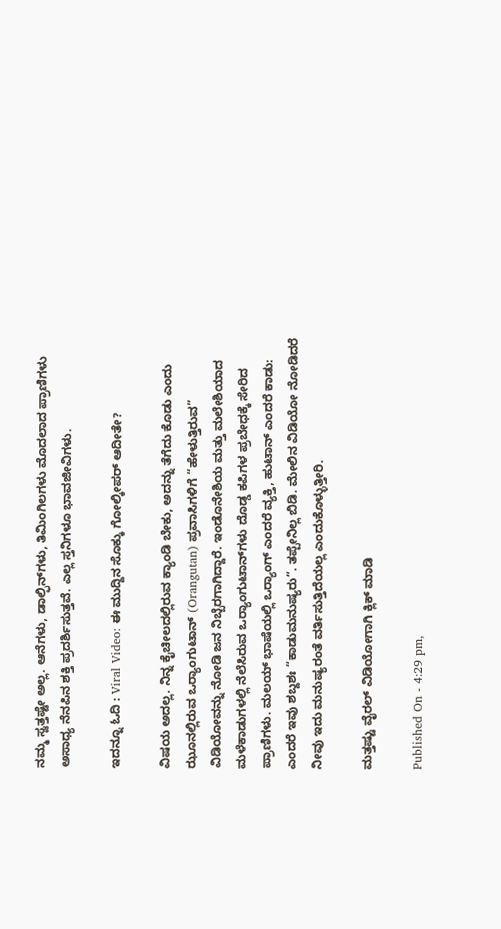ನಮ್ಮ ಸ್ವತ್ತಷ್ಟೇ ಅಲ್ಲ. ಆನೆಗಳು, ಡಾಲ್ಫಿನ್‌ಗಳು, ತಿಮಿಂಗಿಲಗಳು ಮೊದಲಾದ ಪ್ರಾಣಿಗಳು ಅಸಾಧ್ಯ ನೆನಪಿನ ಶಕ್ತಿ ಪ್ರದರ್ಶಿಸುತ್ತವೆ. ಎಲ್ಲ ಸ್ತನಿಗಳೂ ಭಾವಜೀವಿಗಳು.

ಇದನ್ನೂ ಓದಿ : Viral Video: ಈ ಮುದ್ದಿನ ಸೊಕ್ಕು ಗೋಲ್ಕೀಪರ್ ಆದೀತೇ?

ವಿಷಯ ಅದಲ್ಲ. ನಿನ್ನ ಕೈಚೀಲದಲ್ಲಿರುವ ಕ್ಯಾಂಡಿ ಬೇಕು, ಅದನ್ನು ತೆಗೆದು ಕೊಡು ಎಂದು ಝೂನಲ್ಲಿರುವ ಒರ್‍ಯಾಂಗುಟಾನ್ (Orangutan) ಪ್ರವಾಸಿಗಳಿಗೆ “ಹೇಳುತ್ತಿರುವ” ವಿಡಿಯೋವನ್ನು ನೋಡಿ ಜನ ನಿಬ್ಬೆರಗಾಗಿದ್ದಾರೆ. ಇಂಡೊನೇಶಿಯ ಮತ್ತು ಮಲೇಶಿಯಾದ ಮಳೆಕಾಡುಗಳಲ್ಲಿ ನೆಲೆಸಿರುವ ಒರ್‍ಯಾಂಗುಟಾನ್‌ಗಳು ದೊಡ್ಡ ಕಪಿಗಳ ಪ್ರಬೇಧಕ್ಕೆ ಸೇರಿದ ಪ್ರಾಣಿಗಳು. ಮಲಯ್ ಭಾಷೆಯಲ್ಲಿ ಒರ್‍ಯಾಂಗ್ ಎಂದರೆ ವ್ಯಕ್ತಿ, ಹುಟಾನ್ ಎಂದರೆ ಕಾಡು: ಎಂದರೆ ಇವು ಶಬ್ದಶಃ “ಕಾಡುಮನುಷ್ಯರು”. ತಪ್ಪೇನಿಲ್ಲ ಬಿಡಿ. ಮೇಲಿನ ವಿಡಿಯೋ ನೋಡಿದರೆ ನೀವು ಇದು ಮನುಷ್ಯರಂತೆ ವರ್ತಿಸುತ್ತಿದೆಯಲ್ಲ ಎಂದುಕೊಳ್ಳುತ್ತೀರಿ.

ಮತ್ತಷ್ಟು ವೈರಲ್ ವಿಡಿಯೋಗಾಗಿ ಕ್ಲಿಕ್ ಮಾಡಿ

Published On - 4:29 pm,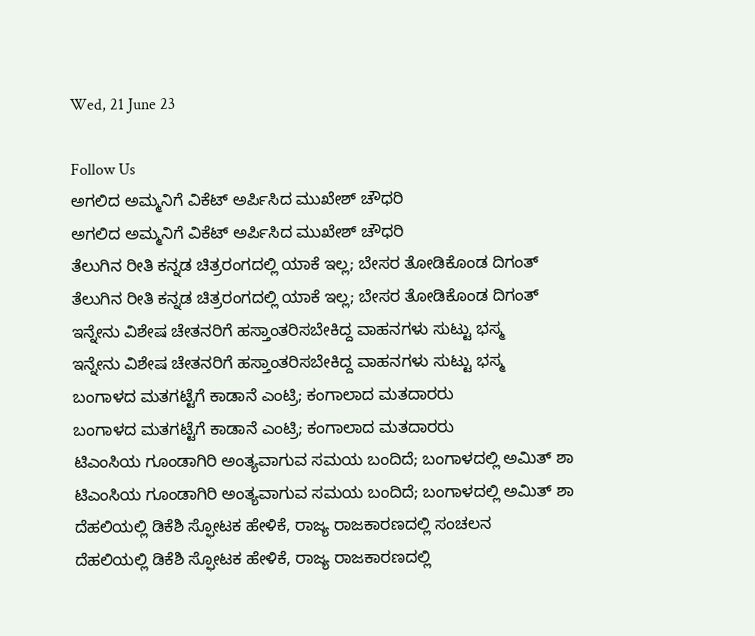Wed, 21 June 23

Follow Us
ಅಗಲಿದ ಅಮ್ಮನಿಗೆ ವಿಕೆಟ್ ಅರ್ಪಿಸಿದ ಮುಖೇಶ್ ಚೌಧರಿ
ಅಗಲಿದ ಅಮ್ಮನಿಗೆ ವಿಕೆಟ್ ಅರ್ಪಿಸಿದ ಮುಖೇಶ್ ಚೌಧರಿ
ತೆಲುಗಿನ ರೀತಿ ಕನ್ನಡ ಚಿತ್ರರಂಗದಲ್ಲಿ ಯಾಕೆ ಇಲ್ಲ; ಬೇಸರ ತೋಡಿಕೊಂಡ ದಿಗಂತ್
ತೆಲುಗಿನ ರೀತಿ ಕನ್ನಡ ಚಿತ್ರರಂಗದಲ್ಲಿ ಯಾಕೆ ಇಲ್ಲ; ಬೇಸರ ತೋಡಿಕೊಂಡ ದಿಗಂತ್
ಇನ್ನೇನು ವಿಶೇಷ ಚೇತನರಿಗೆ ಹಸ್ತಾಂತರಿಸಬೇಕಿದ್ದ ವಾಹನಗಳು ಸುಟ್ಟು ಭಸ್ಮ
ಇನ್ನೇನು ವಿಶೇಷ ಚೇತನರಿಗೆ ಹಸ್ತಾಂತರಿಸಬೇಕಿದ್ದ ವಾಹನಗಳು ಸುಟ್ಟು ಭಸ್ಮ
ಬಂಗಾಳದ ಮತಗಟ್ಟೆಗೆ ಕಾಡಾನೆ ಎಂಟ್ರಿ; ಕಂಗಾಲಾದ ಮತದಾರರು
ಬಂಗಾಳದ ಮತಗಟ್ಟೆಗೆ ಕಾಡಾನೆ ಎಂಟ್ರಿ; ಕಂಗಾಲಾದ ಮತದಾರರು
ಟಿಎಂಸಿಯ ಗೂಂಡಾಗಿರಿ ಅಂತ್ಯವಾಗುವ ಸಮಯ ಬಂದಿದೆ; ಬಂಗಾಳದಲ್ಲಿ ಅಮಿತ್ ಶಾ
ಟಿಎಂಸಿಯ ಗೂಂಡಾಗಿರಿ ಅಂತ್ಯವಾಗುವ ಸಮಯ ಬಂದಿದೆ; ಬಂಗಾಳದಲ್ಲಿ ಅಮಿತ್ ಶಾ
ದೆಹಲಿಯಲ್ಲಿ ಡಿಕೆಶಿ ಸ್ಫೋಟಕ ಹೇಳಿಕೆ, ರಾಜ್ಯ ರಾಜಕಾರಣದಲ್ಲಿ ಸಂಚಲನ
ದೆಹಲಿಯಲ್ಲಿ ಡಿಕೆಶಿ ಸ್ಫೋಟಕ ಹೇಳಿಕೆ, ರಾಜ್ಯ ರಾಜಕಾರಣದಲ್ಲಿ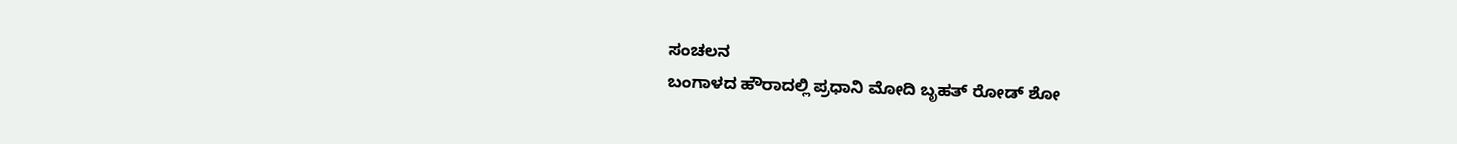ಸಂಚಲನ
ಬಂಗಾಳದ ಹೌರಾದಲ್ಲಿ ಪ್ರಧಾನಿ ಮೋದಿ ಬೃಹತ್ ರೋಡ್ ಶೋ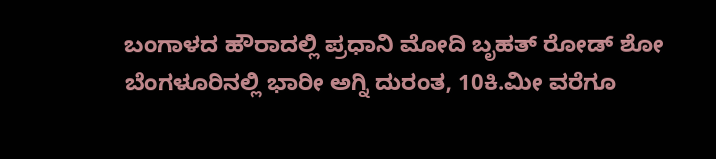ಬಂಗಾಳದ ಹೌರಾದಲ್ಲಿ ಪ್ರಧಾನಿ ಮೋದಿ ಬೃಹತ್ ರೋಡ್ ಶೋ
ಬೆಂಗಳೂರಿನಲ್ಲಿ ಭಾರೀ ಅಗ್ನಿ ದುರಂತ, 10ಕಿ.ಮೀ ವರೆಗೂ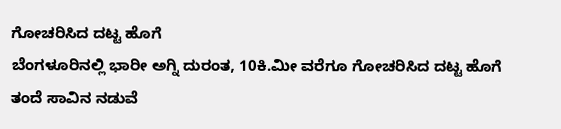ಗೋಚರಿಸಿದ ದಟ್ಟ ಹೊಗೆ
ಬೆಂಗಳೂರಿನಲ್ಲಿ ಭಾರೀ ಅಗ್ನಿ ದುರಂತ, 10ಕಿ.ಮೀ ವರೆಗೂ ಗೋಚರಿಸಿದ ದಟ್ಟ ಹೊಗೆ
ತಂದೆ ಸಾವಿನ ನಡುವೆ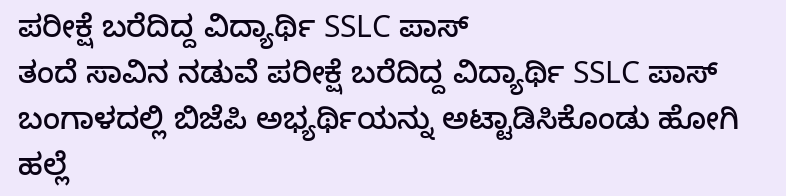ಪರೀಕ್ಷೆ ಬರೆದಿದ್ದ ವಿದ್ಯಾರ್ಥಿ SSLC ಪಾಸ್
ತಂದೆ ಸಾವಿನ ನಡುವೆ ಪರೀಕ್ಷೆ ಬರೆದಿದ್ದ ವಿದ್ಯಾರ್ಥಿ SSLC ಪಾಸ್
ಬಂಗಾಳದಲ್ಲಿ ಬಿಜೆಪಿ ಅಭ್ಯರ್ಥಿಯನ್ನು ಅಟ್ಟಾಡಿಸಿಕೊಂಡು ಹೋಗಿ ಹಲ್ಲೆ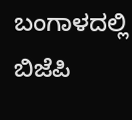ಬಂಗಾಳದಲ್ಲಿ ಬಿಜೆಪಿ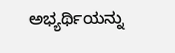ಅಭ್ಯರ್ಥಿಯನ್ನು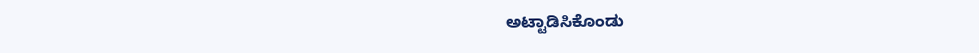ಅಟ್ಟಾಡಿಸಿಕೊಂಡು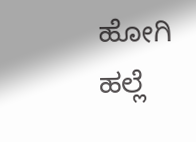ಹೋಗಿ ಹಲ್ಲೆ